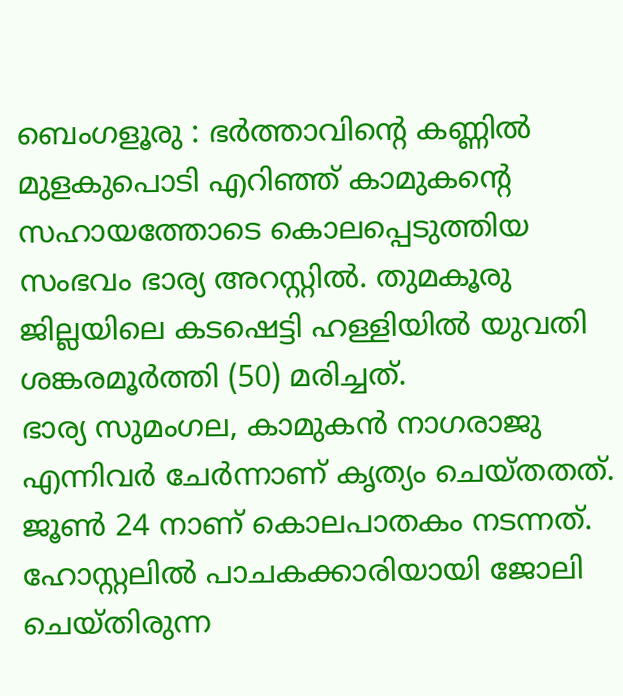ബെംഗളൂരു : ഭർത്താവിൻ്റെ കണ്ണിൽ മുളകുപൊടി എറിഞ്ഞ് കാമുകൻ്റെ സഹായത്തോടെ കൊലപ്പെടുത്തിയ സംഭവം ഭാര്യ അറസ്റ്റിൽ. തുമകൂരു ജില്ലയിലെ കടഷെട്ടി ഹള്ളിയിൽ യുവതി ശങ്കരമൂർത്തി (50) മരിച്ചത്.
ഭാര്യ സുമംഗല, കാമുകൻ നാഗരാജു എന്നിവർ ചേർന്നാണ് കൃത്യം ചെയ്തതത്. ജൂൺ 24 നാണ് കൊലപാതകം നടന്നത്. ഹോസ്റ്റലിൽ പാചകക്കാരിയായി ജോലി ചെയ്തിരുന്ന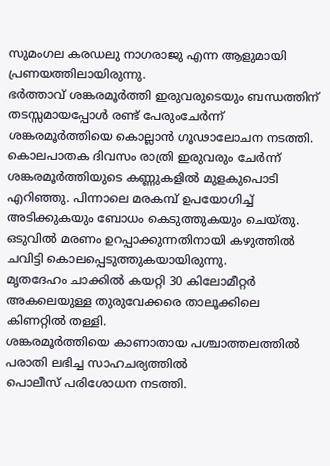സുമംഗല കരഡലു നാഗരാജു എന്ന ആളുമായി പ്രണയത്തിലായിരുന്നു.
ഭർത്താവ് ശങ്കരമൂർത്തി ഇരുവരുടെയും ബന്ധത്തിന് തടസ്സമായപ്പോൾ രണ്ട് പേരുംചേർന്ന് ശങ്കരമൂർത്തിയെ കൊല്ലാൻ ഗൂഢാലോചന നടത്തി. കൊലപാതക ദിവസം രാത്രി ഇരുവരും ചേർന്ന് ശങ്കരമൂർത്തിയുടെ കണ്ണുകളിൽ മുളകുപൊടി എറിഞ്ഞു. പിന്നാലെ മരകമ്പ് ഉപയോഗിച്ച് അടിക്കുകയും ബോധം കെടുത്തുകയും ചെയ്തു.
ഒടുവിൽ മരണം ഉറപ്പാക്കുന്നതിനായി കഴുത്തിൽ ചവിട്ടി കൊലപ്പെടുത്തുകയായിരുന്നു.
മൃതദേഹം ചാക്കിൽ കയറ്റി 30 കിലോമീറ്റർ അകലെയുള്ള തുരുവേക്കരെ താലൂക്കിലെ കിണറ്റിൽ തള്ളി.
ശങ്കരമൂർത്തിയെ കാണാതായ പശ്ചാത്തലത്തിൽ പരാതി ലഭിച്ച സാഹചര്യത്തിൽ
പൊലീസ് പരിശോധന നടത്തി.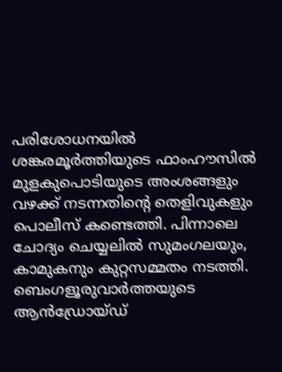പരിശോധനയിൽ ശങ്കരമൂർത്തിയുടെ ഫാംഹൗസിൽ മുളകുപൊടിയുടെ അംശങ്ങളും വഴക്ക് നടന്നതിൻ്റെ തെളിവുകളും പൊലീസ് കണ്ടെത്തി. പിന്നാലെ ചോദ്യം ചെയ്യലിൽ സുമംഗലയും, കാമുകനും കുറ്റസമ്മതം നടത്തി.
ബെംഗളൂരുവാർത്തയുടെ ആൻഡ്രോയ്ഡ്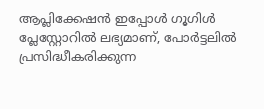ആപ്ലിക്കേഷൻ ഇപ്പോൾ ഗൂഗിൾ പ്ലേസ്റ്റോറിൽ ലഭ്യമാണ്, പോർട്ടലിൽ പ്രസിദ്ധീകരിക്കുന്ന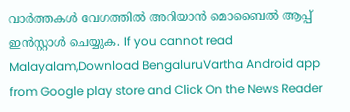വാർത്തകൾ വേഗത്തിൽ അറിയാൻ മൊബൈൽ ആപ്പ് ഇൻസ്റ്റാൾ ചെയ്യുക. If you cannot read Malayalam,Download BengaluruVartha Android app from Google play store and Click On the News Reader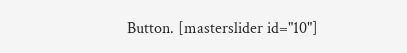Button. [masterslider id="10"]